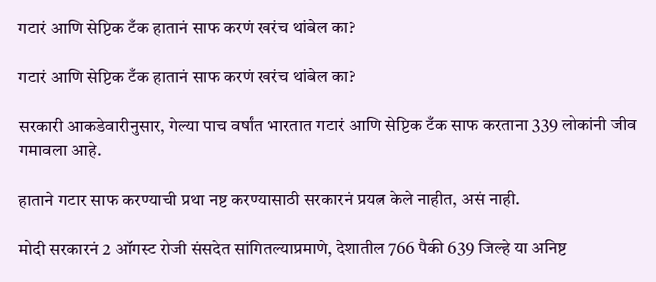गटारं आणि सेप्टिक टँक हातानं साफ करणं खरंच थांबेल का?

गटारं आणि सेप्टिक टँक हातानं साफ करणं खरंच थांबेल का?

सरकारी आकडेवारीनुसार, गेल्या पाच वर्षांत भारतात गटारं आणि सेप्टिक टँक साफ करताना 339 लोकांनी जीव गमावला आहे.

हाताने गटार साफ करण्याची प्रथा नष्ट करण्यासाठी सरकारनं प्रयत्न केले नाहीत, असं नाही.

मोदी सरकारनं 2 ऑगस्ट रोजी संसदेत सांगितल्याप्रमाणे, देशातील 766 पैकी 639 जिल्हे या अनिष्ट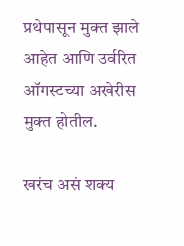प्रथेपासून मुक्त झाले आहेत आणि उर्वरित ऑगस्टच्या अखेरीस मुक्त होतील.

खरंच असं शक्य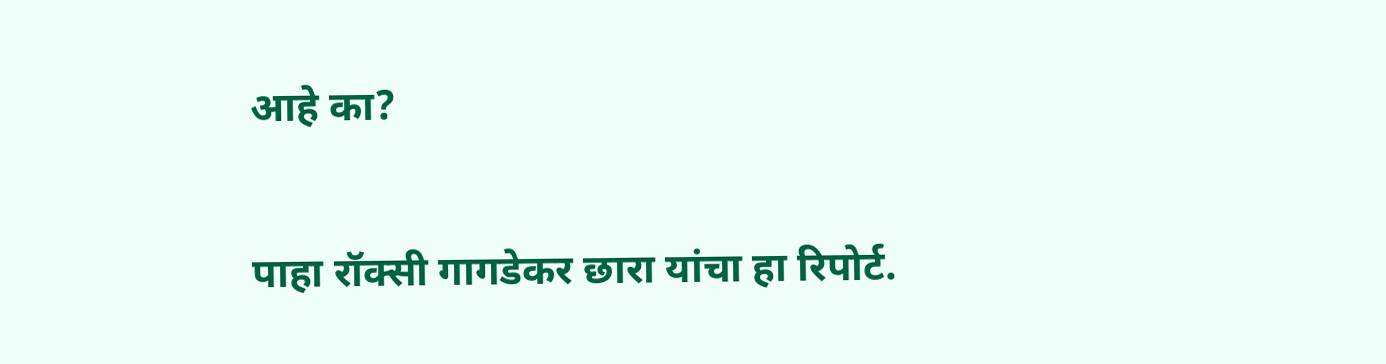आहे का?

पाहा रॉक्सी गागडेकर छारा यांचा हा रिपोर्ट.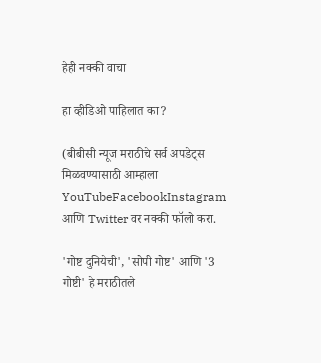हेही नक्की वाचा

हा व्हीडिओ पाहिलात का?

(बीबीसी न्यूज मराठीचे सर्व अपडेट्स मिळवण्यासाठी आम्हाला YouTubeFacebookInstagram आणि Twitter वर नक्की फॉलो करा.

'गोष्ट दुनियेची', 'सोपी गोष्ट' आणि '3 गोष्टी' हे मराठीतले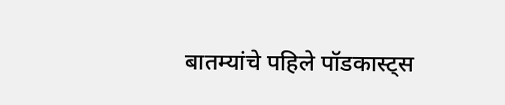बातम्यांचे पहिले पॉडकास्ट्स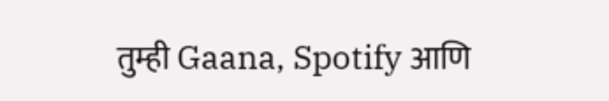तुम्ही Gaana, Spotify आणि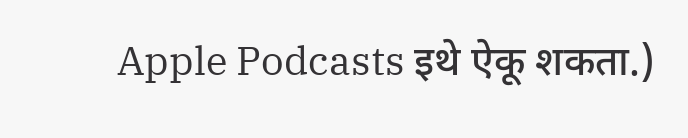Apple Podcasts इथे ऐकू शकता.)